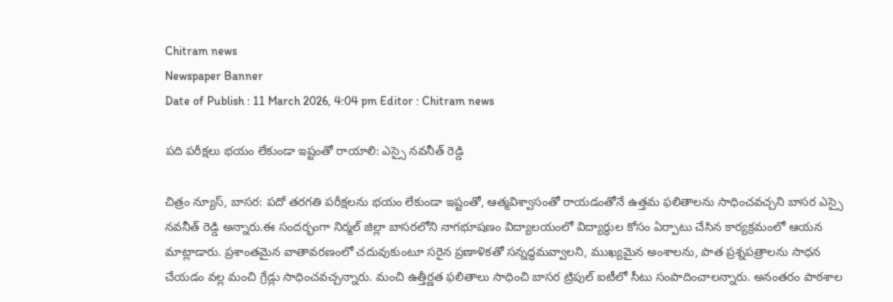Chitram news
Newspaper Banner
Date of Publish : 11 March 2026, 4:04 pm Editor : Chitram news

పది పరీక్షలు భయం లేకుండా ఇష్టంతో రాయాలి: ఎస్సై నవనీత్ రెడ్డి

చిత్రం న్యూస్, బాసర: పదో తరగతి పరీక్షలను భయం లేకుండా ఇష్టంతో, ఆత్మవిశ్వాసంతో రాయడంతోనే ఉత్తమ ఫలితాలను సాధించవచ్చని బాసర ఎస్సై నవనీత్ రెడ్డి అన్నారు.ఈ సందర్భంగా నిర్మల్ జిల్లా బాసరలోని నాగభూషణం విద్యాలయంలో విద్యార్థుల కోసం ఏర్పాటు చేసిన కార్యక్రమంలో ఆయన మాట్లాడారు. ప్రశాంతమైన వాతావరణంలో చదువుకుంటూ సరైన ప్రణాళికతో సన్నద్ధమవ్వాలని, ముఖ్యమైన అంశాలను, పాత ప్రశ్నపత్రాలను సాధన చేయడం వల్ల మంచి గ్రేడ్లు సాధించవచ్చన్నారు. మంచి ఉత్తీర్ణత ఫలితాలు సాధించి బాసర ట్రిపుల్ ఐటీలో సీటు సంపాదించాలన్నారు. అనంతరం పాఠశాల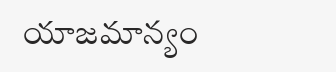యాజమాన్యం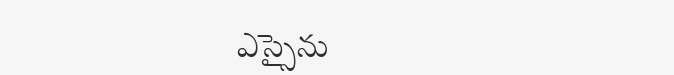ఎస్సైను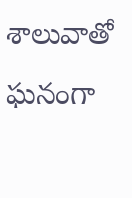శాలువాతో ఘనంగా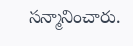సన్మానించారు.